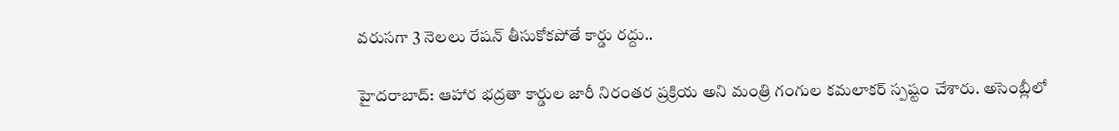వ‌రుస‌గా 3 నెల‌లు రేష‌న్ తీసుకోక‌పోతే కార్డు ర‌ద్దు..

హైద‌రాబాద్: ఆహార భ‌ద్ర‌తా కార్డుల జారీ నిరంత‌ర ప్ర‌క్రియ అని మంత్రి గంగుల క‌మ‌లాక‌ర్ స్ప‌ష్టం చేశారు. అసెంబ్లీలో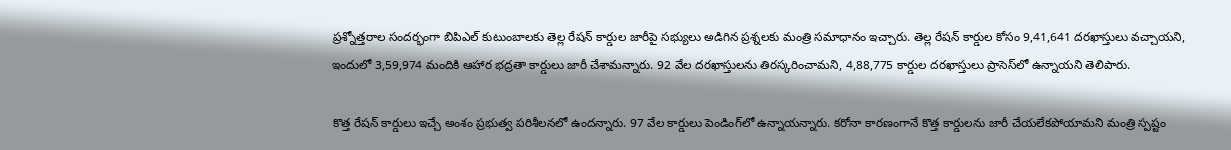ప్ర‌శ్నోత్త‌రాల సంద‌ర్భంగా బిపిఎల్ కుటుంబాల‌కు తెల్ల రేష‌న్ కార్డుల జారీపై స‌భ్యులు అడిగిన ప్ర‌శ్న‌ల‌కు మంత్రి సమాధానం ఇచ్చారు. తెల్ల రేష‌న్ కార్డుల కోసం 9,41,641 ద‌ర‌ఖాస్తులు వ‌చ్చాయ‌ని, ఇందులో 3,59,974 మందికి ఆహార భ‌ద్ర‌తా కార్డులు జారీ చేశామ‌న్నారు. 92 వేల ద‌ర‌ఖాస్తులను తిర‌స్క‌రించామ‌ని, 4,88,775 కార్డుల ద‌ర‌ఖాస్తులు ప్రాసెస్‌లో ఉన్నాయ‌ని తెలిపారు.

కొత్త రేష‌న్ కార్డులు ఇచ్చే అంశం ప్ర‌భుత్వ ప‌రిశీల‌న‌లో ఉంద‌న్నారు. 97 వేల కార్డులు పెండింగ్‌లో ఉన్నాయ‌న్నారు. క‌రోనా కార‌ణంగానే కొత్త కార్డుల‌ను జారీ చేయ‌లేక‌పోయామ‌ని మంత్రి స్ప‌ష్టం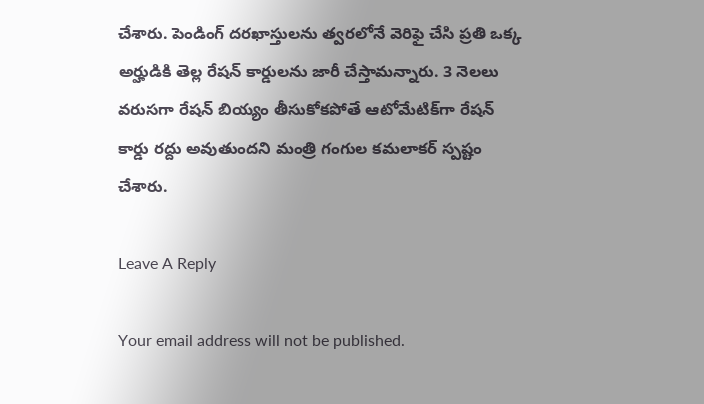చేశారు. పెండింగ్ ద‌ర‌ఖాస్తుల‌ను త్వ‌ర‌లోనే వెరిఫై చేసి ప్ర‌తి ఒక్క అర్హుడికి తెల్ల రేష‌న్ కార్డుల‌ను జారీ చేస్తామ‌న్నారు. 3 నెల‌లు వ‌రుస‌గా రేష‌న్ బియ్యం తీసుకోకపోతే ఆటోమేటిక్‌గా రేష‌న్ కార్డు ర‌ద్దు అవుతుంద‌ని మంత్రి గంగుల క‌మ‌లాక‌ర్ స్ప‌ష్టం చేశారు.

Leave A Reply

Your email address will not be published.